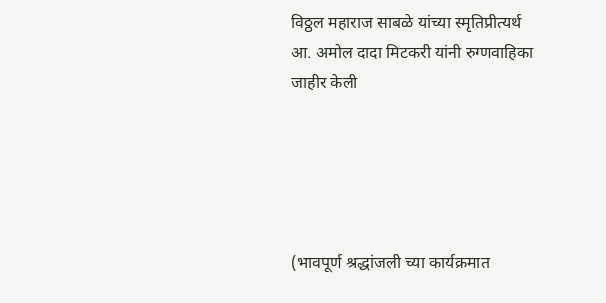विठ्ठल महाराज साबळे यांच्या स्मृतिप्रीत्यर्थ आ. अमोल दादा मिटकरी यांनी रुग्णवाहिका जाहीर केली





(भावपूर्ण श्रद्धांजली च्या कार्यक्रमात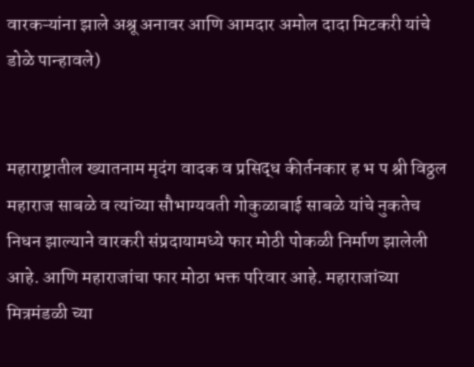वारकऱ्यांना झाले अश्रू अनावर आणि आमदार अमोल दादा मिटकरी यांचे डोळे पान्हावले)


महाराष्ट्रातील ख्यातनाम मृदंग वादक व प्रसिद्ध कीर्तनकार ह भ प श्री विठ्ठल महाराज साबळे व त्यांच्या सौभाग्यवती गोकुळाबाई साबळे यांचे नुकतेच निधन झाल्याने वारकरी संप्रदायामध्ये फार मोठी पोकळी निर्माण झालेली आहे. आणि महाराजांचा फार मोठा भक्त परिवार आहे. महाराजांच्या मित्रमंडळी च्या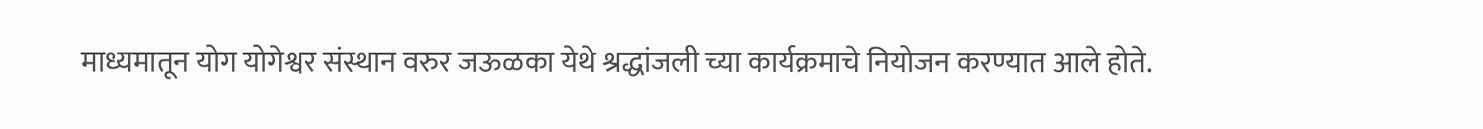माध्यमातून योग योगेश्वर संस्थान वरुर जऊळका येथे श्रद्धांजली च्या कार्यक्रमाचे नियोजन करण्यात आले होते.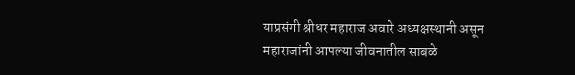याप्रसंगी श्रीधर महाराज अवारे अध्यक्षस्थानी असून महाराजांनी आपल्या जीवनातील साबळे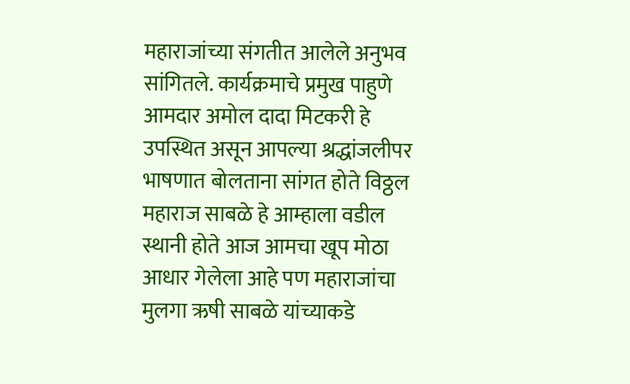महाराजांच्या संगतीत आलेले अनुभव सांगितले. कार्यक्रमाचे प्रमुख पाहुणे आमदार अमोल दादा मिटकरी हे उपस्थित असून आपल्या श्रद्धांजलीपर भाषणात बोलताना सांगत होते विठ्ठल महाराज साबळे हे आम्हाला वडील स्थानी होते आज आमचा खूप मोठा आधार गेलेला आहे पण महाराजांचा मुलगा ऋषी साबळे यांच्याकडे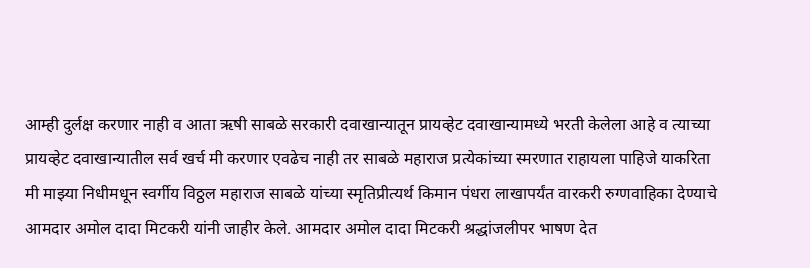आम्ही दुर्लक्ष करणार नाही व आता ऋषी साबळे सरकारी दवाखान्यातून प्रायव्हेट दवाखान्यामध्ये भरती केलेला आहे व त्याच्या  प्रायव्हेट दवाखान्यातील सर्व खर्च मी करणार एवढेच नाही तर साबळे महाराज प्रत्येकांच्या स्मरणात राहायला पाहिजे याकरिता मी माझ्या निधीमधून स्वर्गीय विठ्ठल महाराज साबळे यांच्या स्मृतिप्रीत्यर्थ किमान पंधरा लाखापर्यंत वारकरी रुग्णवाहिका देण्याचे आमदार अमोल दादा मिटकरी यांनी जाहीर केले. आमदार अमोल दादा मिटकरी श्रद्धांजलीपर भाषण देत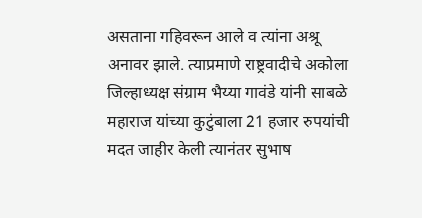असताना गहिवरून आले व त्यांना अश्रू अनावर झाले. त्याप्रमाणे राष्ट्रवादीचे अकोला जिल्हाध्यक्ष संग्राम भैय्या गावंडे यांनी साबळे महाराज यांच्या कुटुंबाला 21 हजार रुपयांची मदत जाहीर केली त्यानंतर सुभाष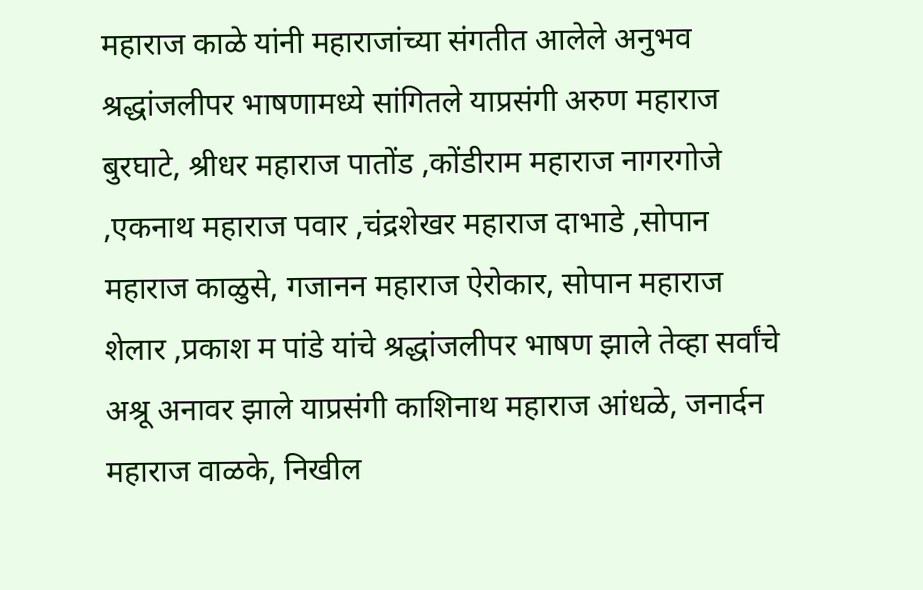महाराज काळे यांनी महाराजांच्या संगतीत आलेले अनुभव श्रद्धांजलीपर भाषणामध्ये सांगितले याप्रसंगी अरुण महाराज बुरघाटे, श्रीधर महाराज पातोंड ,कोंडीराम महाराज नागरगोजे ,एकनाथ महाराज पवार ,चंद्रशेखर महाराज दाभाडे ,सोपान महाराज काळुसे, गजानन महाराज ऐरोकार, सोपान महाराज शेलार ,प्रकाश म पांडे यांचे श्रद्धांजलीपर भाषण झाले तेव्हा सर्वांचे अश्रू अनावर झाले याप्रसंगी काशिनाथ महाराज आंधळे, जनार्दन महाराज वाळके, निखील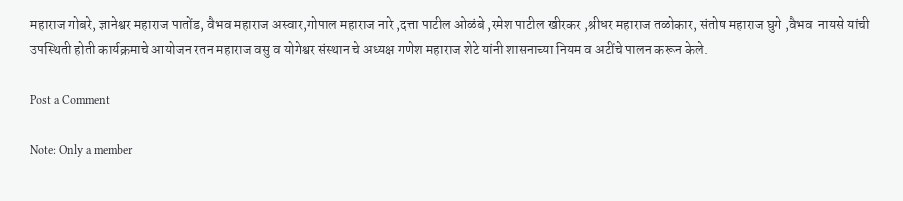महाराज गोबरे, ज्ञानेश्वर महाराज पातोंड, वैभव महाराज अस्वार,गोपाल महाराज नारे ,दत्ता पाटील ओळंबे ,रमेश पाटील खीरकर ,श्रीधर महाराज तळोकार, संतोष महाराज घुगे ,वैभव  नायसे यांची उपस्थिती होती कार्यक्रमाचे आयोजन रतन महाराज वसु व योगेश्वर संस्थान चे अध्यक्ष गणेश महाराज शेटे यांनी शासनाच्या नियम व अटींचे पालन करून केले.

Post a Comment

Note: Only a member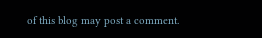of this blog may post a comment.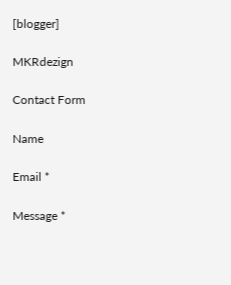[blogger]

MKRdezign

Contact Form

Name

Email *

Message *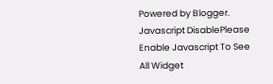Powered by Blogger.
Javascript DisablePlease Enable Javascript To See All Widget